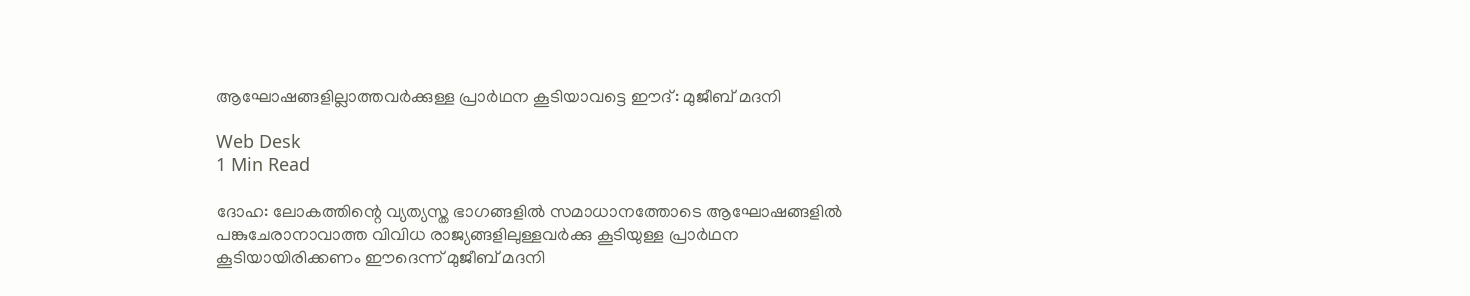ആഘോഷങ്ങളില്ലാത്തവര്‍ക്കുള്ള പ്രാര്‍ഥന കൂടിയാവട്ടെ ഈദ്: മുജീബ് മദനി

Web Desk
1 Min Read

ദോഹ: ലോകത്തിന്റെ വ്യത്യസ്ത ഭാഗങ്ങളില്‍ സമാധാനത്തോടെ ആഘോഷങ്ങളില്‍ പങ്കുചേരാനാവാത്ത വിവിധ രാജ്യങ്ങളിലുള്ളവര്‍ക്കു കൂടിയുള്ള പ്രാര്‍ഥന കൂടിയായിരിക്കണം ഈദെന്ന് മുജീബ് മദനി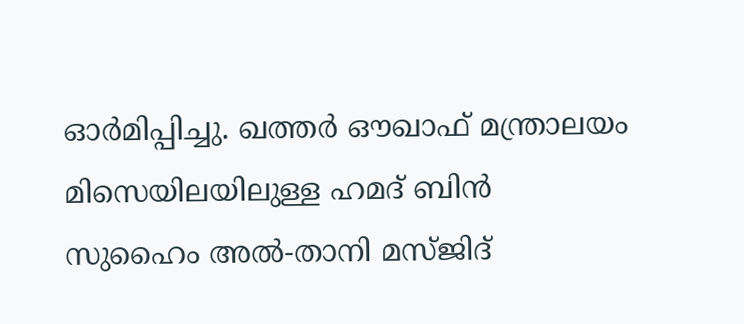ഓര്‍മിപ്പിച്ചു. ഖത്തര്‍ ഔഖാഫ് മന്ത്രാലയം മിസെയിലയിലുള്ള ഹമദ് ബിന്‍ സുഹൈം അല്‍-താനി മസ്ജിദ്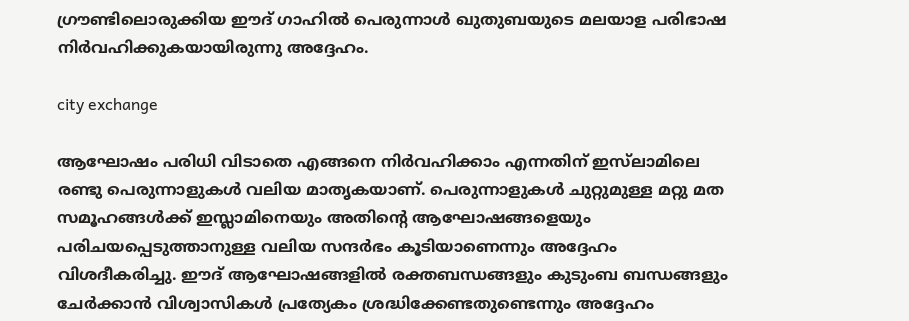ഗ്രൗണ്ടിലൊരുക്കിയ ഈദ് ഗാഹില്‍ പെരുന്നാള്‍ ഖുതുബയുടെ മലയാള പരിഭാഷ നിര്‍വഹിക്കുകയായിരുന്നു അദ്ദേഹം.

city exchange

ആഘോഷം പരിധി വിടാതെ എങ്ങനെ നിര്‍വഹിക്കാം എന്നതിന് ഇസ്‌ലാമിലെ രണ്ടു പെരുന്നാളുകള്‍ വലിയ മാതൃകയാണ്. പെരുന്നാളുകള്‍ ചുറ്റുമുള്ള മറ്റു മത സമൂഹങ്ങള്‍ക്ക് ഇസ്ലാമിനെയും അതിന്റെ ആഘോഷങ്ങളെയും പരിചയപ്പെടുത്താനുള്ള വലിയ സന്ദര്‍ഭം കൂടിയാണെന്നും അദ്ദേഹം വിശദീകരിച്ചു. ഈദ് ആഘോഷങ്ങളില്‍ രക്തബന്ധങ്ങളും കുടുംബ ബന്ധങ്ങളും ചേര്‍ക്കാന്‍ വിശ്വാസികള്‍ പ്രത്യേകം ശ്രദ്ധിക്കേണ്ടതുണ്ടെന്നും അദ്ദേഹം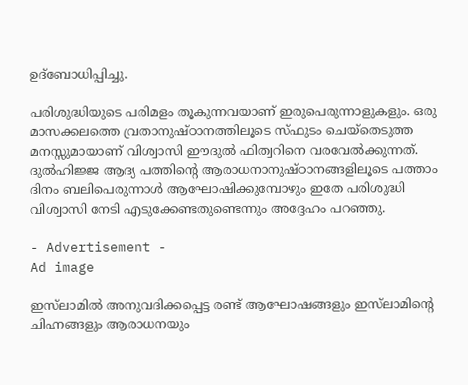ഉദ്‌ബോധിപ്പിച്ചു.

പരിശുദ്ധിയുടെ പരിമളം തൂകുന്നവയാണ് ഇരുപെരുന്നാളുകളും. ഒരു മാസക്കലത്തെ വ്രതാനുഷ്ഠാനത്തിലൂടെ സ്ഫുടം ചെയ്‌തെടുത്ത മനസ്സുമായാണ് വിശ്വാസി ഈദുല്‍ ഫിത്വറിനെ വരവേല്‍ക്കുന്നത്. ദുല്‍ഹിജ്ജ ആദ്യ പത്തിന്റെ ആരാധനാനുഷ്ഠാനങ്ങളിലൂടെ പത്താം ദിനം ബലിപെരുന്നാള്‍ ആഘോഷിക്കുമ്പോഴും ഇതേ പരിശുദ്ധി വിശ്വാസി നേടി എടുക്കേണ്ടതുണ്ടെന്നും അദ്ദേഹം പറഞ്ഞു.

- Advertisement -
Ad image

ഇസ്‌ലാമില്‍ അനുവദിക്കപ്പെട്ട രണ്ട് ആഘോഷങ്ങളും ഇസ്‌ലാമിന്റെ ചിഹ്നങ്ങളും ആരാധനയും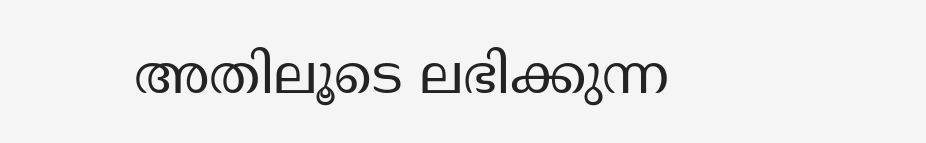അതിലൂടെ ലഭിക്കുന്ന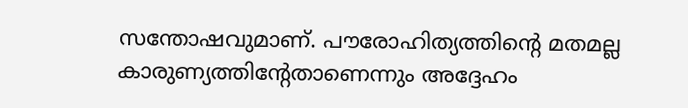സന്തോഷവുമാണ്. പൗരോഹിത്യത്തിന്റെ മതമല്ല കാരുണ്യത്തിന്റേതാണെന്നും അദ്ദേഹം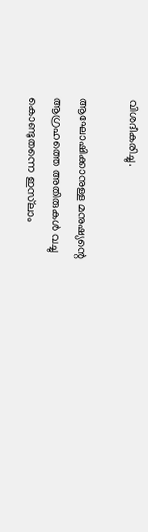വിശദീകരിച്ചു.

ആഘോഷിക്കാനുള്ള മനുഷ്യന്റെ ആഗ്രഹത്തെ അതിരുകള്‍ വച്ചു കൊണ്ടുതന്നെ ഇസ്‌ലാം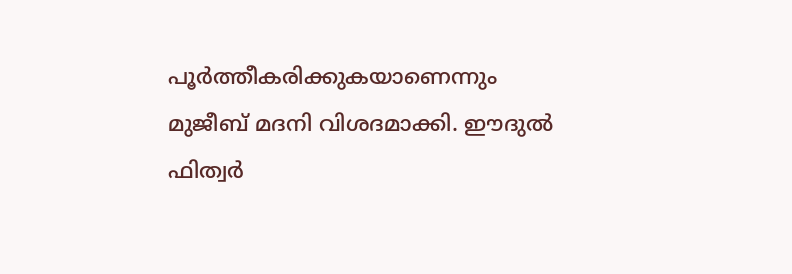പൂര്‍ത്തീകരിക്കുകയാണെന്നും മുജീബ് മദനി വിശദമാക്കി. ഈദുല്‍ ഫിത്വര്‍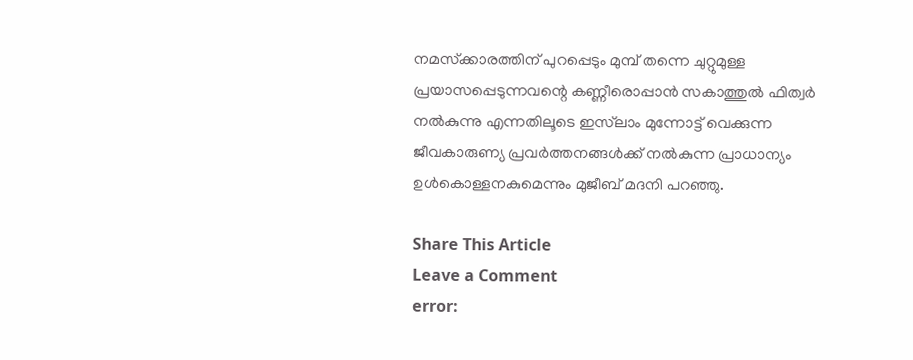നമസ്‌ക്കാരത്തിന് പുറപ്പെടും മുമ്പ് തന്നെ ചുറ്റുമുള്ള പ്രയാസപ്പെടുന്നവന്റെ കണ്ണീരൊപ്പാന്‍ സകാത്തുല്‍ ഫിത്വര്‍ നല്‍കുന്നു എന്നതിലൂടെ ഇസ്‌ലാം മുന്നോട്ട് വെക്കുന്ന ജീവകാരുണ്യ പ്രവര്‍ത്തനങ്ങള്‍ക്ക് നല്‍കുന്ന പ്രാധാന്യം ഉള്‍കൊള്ളനകുമെന്നും മുജീബ് മദനി പറഞ്ഞു.

Share This Article
Leave a Comment
error: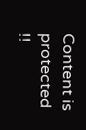Content is protected !!